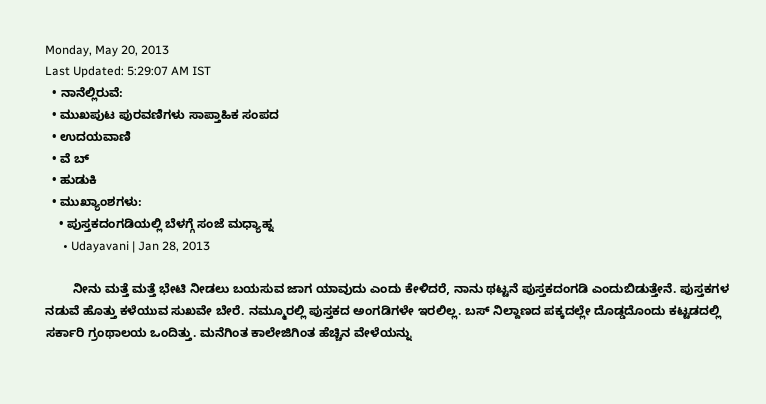Monday, May 20, 2013
Last Updated: 5:29:07 AM IST
  • ನಾನೆಲ್ಲಿರುವೆ:
  • ಮುಖಪುಟ ಪುರವಣಿಗಳು ಸಾಪ್ತಾಹಿಕ ಸಂಪದ
  • ಉದಯವಾಣಿ
  • ವೆ ಬ್
  • ಹುಡುಕಿ
  • ಮುಖ್ಯಾಂಶಗಳು:
    • ಪುಸ್ತಕದಂಗಡಿಯಲ್ಲಿ ಬೆಳಗ್ಗೆ ಸಂಜೆ ಮಧ್ಯಾಹ್ನ
      • Udayavani | Jan 28, 2013

        ನೀನು ಮತ್ತೆ ಮತ್ತೆ ಭೇಟಿ ನೀಡಲು ಬಯಸುವ ಜಾಗ ಯಾವುದು ಎಂದು ಕೇಳಿದರೆ, ನಾನು ಥಟ್ಟನೆ ಪುಸ್ತಕದಂಗಡಿ ಎಂದುಬಿಡುತ್ತೇನೆ. ಪುಸ್ತಕಗಳ ನಡುವೆ ಹೊತ್ತು ಕಳೆಯುವ ಸುಖವೇ ಬೇರೆ. ನಮ್ಮೂರಲ್ಲಿ ಪುಸ್ತಕದ ಅಂಗಡಿಗಳೇ ಇರಲಿಲ್ಲ. ಬಸ್‌ ನಿಲ್ದಾಣದ ಪಕ್ಕದಲ್ಲೇ ದೊಡ್ಡದೊಂದು ಕಟ್ಟಡದಲ್ಲಿ ಸರ್ಕಾರಿ ಗ್ರಂಥಾಲಯ ಒಂದಿತ್ತು. ಮನೆಗಿಂತ ಕಾಲೇಜಿಗಿಂತ ಹೆಚ್ಚಿನ ವೇಳೆಯನ್ನು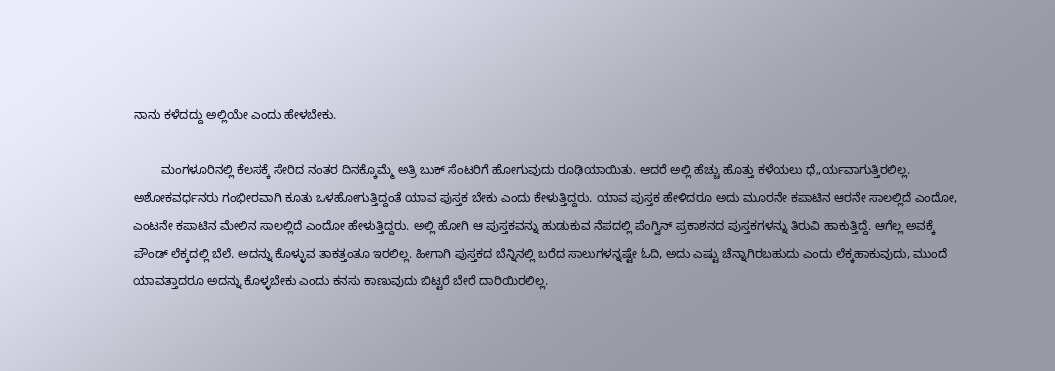ನಾನು ಕಳೆದದ್ದು ಅಲ್ಲಿಯೇ ಎಂದು ಹೇಳಬೇಕು.

        ಮಂಗಳೂರಿನಲ್ಲಿ ಕೆಲಸಕ್ಕೆ ಸೇರಿದ ನಂತರ ದಿನಕ್ಕೊಮ್ಮೆ ಅತ್ರಿ ಬುಕ್‌ ಸೆಂಟರಿಗೆ ಹೋಗುವುದು ರೂಢಿಯಾಯಿತು. ಆದರೆ ಅಲ್ಲಿ ಹೆಚ್ಚು ಹೊತ್ತು ಕಳೆಯಲು ಧೆ„ರ್ಯವಾಗುತ್ತಿರಲಿಲ್ಲ. ಅಶೋಕವರ್ಧನರು ಗಂಭೀರವಾಗಿ ಕೂತು ಒಳಹೋಗುತ್ತಿದ್ದಂತೆ ಯಾವ ಪುಸ್ತಕ ಬೇಕು ಎಂದು ಕೇಳುತ್ತಿದ್ದರು. ಯಾವ ಪುಸ್ತಕ ಹೇಳಿದರೂ ಅದು ಮೂರನೇ ಕಪಾಟಿನ ಆರನೇ ಸಾಲಲ್ಲಿದೆ ಎಂದೋ, ಎಂಟನೇ ಕಪಾಟಿನ ಮೇಲಿನ ಸಾಲಲ್ಲಿದೆ ಎಂದೋ ಹೇಳುತ್ತಿದ್ದರು. ಅಲ್ಲಿ ಹೋಗಿ ಆ ಪುಸ್ತಕವನ್ನು ಹುಡುಕುವ ನೆಪದಲ್ಲಿ ಪೆಂಗ್ವಿನ್‌ ಪ್ರಕಾಶನದ ಪುಸ್ತಕಗಳನ್ನು ತಿರುವಿ ಹಾಕುತ್ತಿದ್ದೆ. ಆಗೆಲ್ಲ ಅವಕ್ಕೆ ಪೌಂಡ್‌ ಲೆಕ್ಕದಲ್ಲಿ ಬೆಲೆ. ಅದನ್ನು ಕೊಳ್ಳುವ ತಾಕತ್ತಂತೂ ಇರಲಿಲ್ಲ. ಹೀಗಾಗಿ ಪುಸ್ತಕದ ಬೆನ್ನಿನಲ್ಲಿ ಬರೆದ ಸಾಲುಗಳನ್ನಷ್ಟೇ ಓದಿ, ಅದು ಎಷ್ಟು ಚೆನ್ನಾಗಿರಬಹುದು ಎಂದು ಲೆಕ್ಕಹಾಕುವುದು, ಮುಂದೆ ಯಾವತ್ತಾದರೂ ಅದನ್ನು ಕೊಳ್ಳಬೇಕು ಎಂದು ಕನಸು ಕಾಣುವುದು ಬಿಟ್ಟರೆ ಬೇರೆ ದಾರಿಯಿರಲಿಲ್ಲ.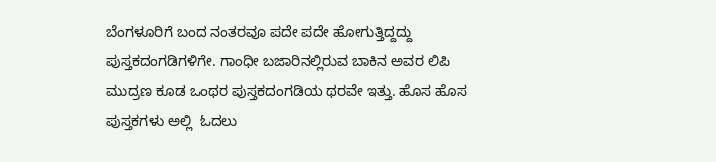ಬೆಂಗಳೂರಿಗೆ ಬಂದ ನಂತರವೂ ಪದೇ ಪದೇ ಹೋಗುತ್ತಿದ್ದದ್ದು ಪುಸ್ತಕದಂಗಡಿಗಳಿಗೇ. ಗಾಂಧೀ ಬಜಾರಿನಲ್ಲಿರುವ ಬಾಕಿನ ಅವರ ಲಿಪಿ ಮುದ್ರಣ ಕೂಡ ಒಂಥರ ಪುಸ್ತಕದಂಗಡಿಯ ಥರವೇ ಇತ್ತು. ಹೊಸ ಹೊಸ ಪುಸ್ತಕಗಳು ಅಲ್ಲಿ  ಓದಲು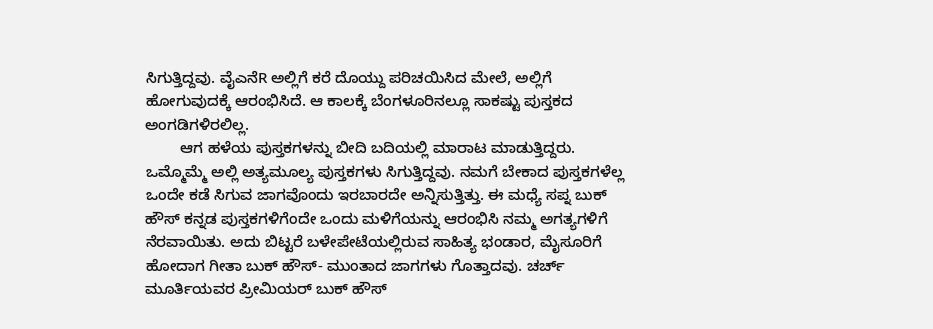ಸಿಗುತ್ತಿದ್ದವು. ವೈಎನೆR ಅಲ್ಲಿಗೆ ಕರೆ ದೊಯ್ದು ಪರಿಚಯಿಸಿದ ಮೇಲೆ, ಅಲ್ಲಿಗೆ ಹೋಗುವುದಕ್ಕೆ ಆರಂಭಿಸಿದೆ. ಆ ಕಾಲಕ್ಕೆ ಬೆಂಗಳೂರಿನಲ್ಲೂ ಸಾಕಷ್ಟು ಪುಸ್ತಕದ ಅಂಗಡಿಗಳಿರಲಿಲ್ಲ.
        ಆಗ ಹಳೆಯ ಪುಸ್ತಕಗಳನ್ನು ಬೀದಿ ಬದಿಯಲ್ಲಿ ಮಾರಾಟ ಮಾಡುತ್ತಿದ್ದರು. ಒಮ್ಮೊಮ್ಮೆ ಅಲ್ಲಿ ಅತ್ಯಮೂಲ್ಯ ಪುಸ್ತಕಗಳು ಸಿಗುತ್ತಿದ್ದವು. ನಮಗೆ ಬೇಕಾದ ಪುಸ್ತಕಗಳೆಲ್ಲ ಒಂದೇ ಕಡೆ ಸಿಗುವ ಜಾಗವೊಂದು ಇರಬಾರದೇ ಅನ್ನಿಸುತ್ತಿತ್ತು. ಈ ಮಧ್ಯೆ ಸಪ್ನ ಬುಕ್‌ ಹೌಸ್‌ ಕನ್ನಡ ಪುಸ್ತಕಗಳಿಗೆಂದೇ ಒಂದು ಮಳಿಗೆಯನ್ನು ಆರಂಭಿಸಿ ನಮ್ಮ ಅಗತ್ಯಗಳಿಗೆ ನೆರವಾಯಿತು. ಅದು ಬಿಟ್ಟರೆ ಬಳೇಪೇಟೆಯಲ್ಲಿರುವ ಸಾಹಿತ್ಯ ಭಂಡಾರ, ಮೈಸೂರಿಗೆ ಹೋದಾಗ ಗೀತಾ ಬುಕ್‌ ಹೌಸ್‌- ಮುಂತಾದ ಜಾಗಗಳು ಗೊತ್ತಾದವು. ಚರ್ಚ್‌ ಮೂರ್ತಿಯವರ ಪ್ರೀಮಿಯರ್‌ ಬುಕ್‌ ಹೌಸ್‌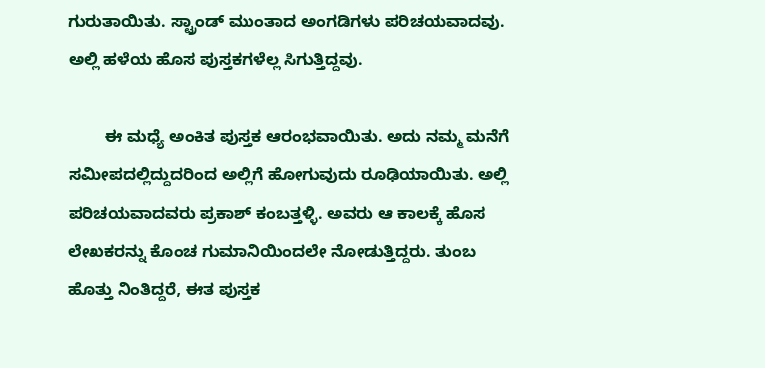ಗುರುತಾಯಿತು. ಸ್ಟ್ರಾಂಡ್‌ ಮುಂತಾದ ಅಂಗಡಿಗಳು ಪರಿಚಯವಾದವು. ಅಲ್ಲಿ ಹಳೆಯ ಹೊಸ ಪುಸ್ತಕಗಳೆಲ್ಲ ಸಿಗುತ್ತಿದ್ದವು.

        ಈ ಮಧ್ಯೆ ಅಂಕಿತ ಪುಸ್ತಕ ಆರಂಭವಾಯಿತು. ಅದು ನಮ್ಮ ಮನೆಗೆ ಸಮೀಪದಲ್ಲಿದ್ದುದರಿಂದ ಅಲ್ಲಿಗೆ ಹೋಗುವುದು ರೂಢಿಯಾಯಿತು. ಅಲ್ಲಿ ಪರಿಚಯವಾದವರು ಪ್ರಕಾಶ್‌ ಕಂಬತ್ತಳ್ಳಿ. ಅವರು ಆ ಕಾಲಕ್ಕೆ ಹೊಸ ಲೇಖಕರನ್ನು ಕೊಂಚ ಗುಮಾನಿಯಿಂದಲೇ ನೋಡುತ್ತಿದ್ದರು. ತುಂಬ ಹೊತ್ತು ನಿಂತಿದ್ದರೆ, ಈತ ಪುಸ್ತಕ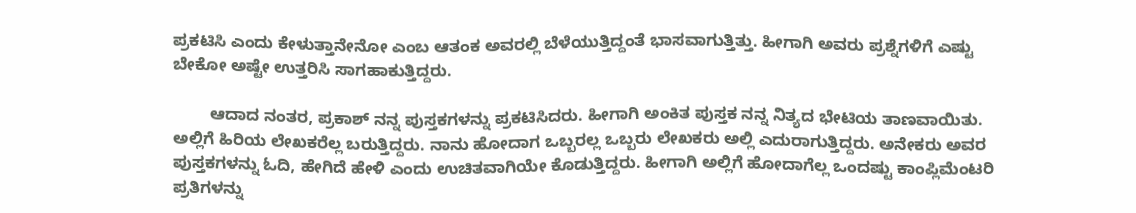ಪ್ರಕಟಿಸಿ ಎಂದು ಕೇಳುತ್ತಾನೇನೋ ಎಂಬ ಆತಂಕ ಅವರಲ್ಲಿ ಬೆಳೆಯುತ್ತಿದ್ದಂತೆ ಭಾಸವಾಗುತ್ತಿತ್ತು. ಹೀಗಾಗಿ ಅವರು ಪ್ರಶ್ನೆಗಳಿಗೆ ಎಷ್ಟು ಬೇಕೋ ಅಷ್ಟೇ ಉತ್ತರಿಸಿ ಸಾಗಹಾಕುತ್ತಿದ್ದರು.

        ಆದಾದ ನಂತರ, ಪ್ರಕಾಶ್‌ ನನ್ನ ಪುಸ್ತಕಗಳನ್ನು ಪ್ರಕಟಿಸಿದರು. ಹೀಗಾಗಿ ಅಂಕಿತ ಪುಸ್ತಕ ನನ್ನ ನಿತ್ಯದ ಭೇಟಿಯ ತಾಣವಾಯಿತು. ಅಲ್ಲಿಗೆ ಹಿರಿಯ ಲೇಖಕರೆಲ್ಲ ಬರುತ್ತಿದ್ದರು. ನಾನು ಹೋದಾಗ ಒಬ್ಬರಲ್ಲ ಒಬ್ಬರು ಲೇಖಕರು ಅಲ್ಲಿ ಎದುರಾಗುತ್ತಿದ್ದರು. ಅನೇಕರು ಅವರ ಪುಸ್ತಕಗಳನ್ನು ಓದಿ, ಹೇಗಿದೆ ಹೇಳಿ ಎಂದು ಉಚಿತವಾಗಿಯೇ ಕೊಡುತ್ತಿದ್ದರು. ಹೀಗಾಗಿ ಅಲ್ಲಿಗೆ ಹೋದಾಗೆಲ್ಲ ಒಂದಷ್ಟು ಕಾಂಪ್ಲಿಮೆಂಟರಿ ಪ್ರತಿಗಳನ್ನು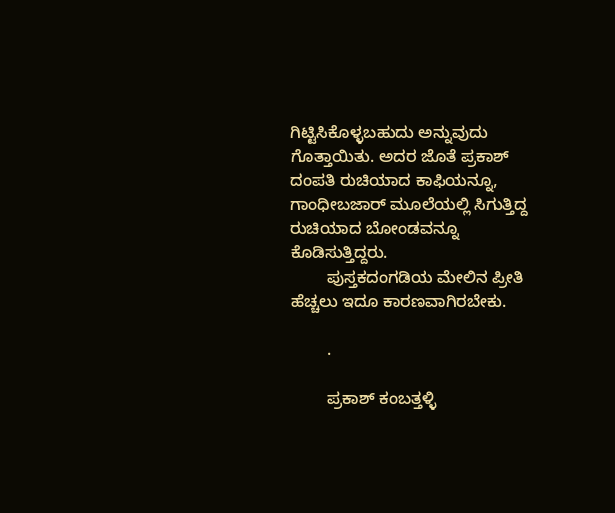ಗಿಟ್ಟಿಸಿಕೊಳ್ಳಬಹುದು ಅನ್ನುವುದು ಗೊತ್ತಾಯಿತು. ಅದರ ಜೊತೆ ಪ್ರಕಾಶ್‌ ದಂಪತಿ ರುಚಿಯಾದ ಕಾಫಿಯನ್ನೂ, ಗಾಂಧೀಬಜಾರ್‌ ಮೂಲೆಯಲ್ಲಿ ಸಿಗುತ್ತಿದ್ದ ರುಚಿಯಾದ ಬೋಂಡವನ್ನೂ ಕೊಡಿಸುತ್ತಿದ್ದರು.
        ಪುಸ್ತಕದಂಗಡಿಯ ಮೇಲಿನ ಪ್ರೀತಿ ಹೆಚ್ಚಲು ಇದೂ ಕಾರಣವಾಗಿರಬೇಕು.

        .

        ಪ್ರಕಾಶ್‌ ಕಂಬತ್ತಳ್ಳಿ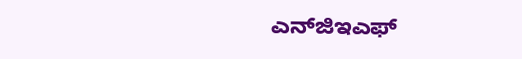ಎನ್‌ಜಿಇಎಫ್‌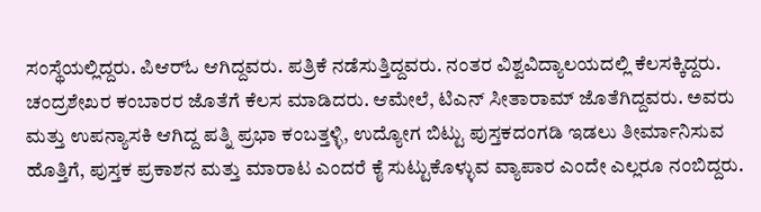ಸಂಸ್ಥೆಯಲ್ಲಿದ್ದರು. ಪಿಆರ್‌ಓ ಆಗಿದ್ದವರು. ಪತ್ರಿಕೆ ನಡೆಸುತ್ತಿದ್ದವರು. ನಂತರ ವಿಶ್ವವಿದ್ಯಾಲಯದಲ್ಲಿ ಕೆಲಸಕ್ಕಿದ್ದರು. ಚಂದ್ರಶೇಖರ ಕಂಬಾರರ ಜೊತೆಗೆ ಕೆಲಸ ಮಾಡಿದರು. ಆಮೇಲೆ, ಟಿಎನ್‌ ಸೀತಾರಾಮ್‌ ಜೊತೆಗಿದ್ದವರು. ಅವರು ಮತ್ತು ಉಪನ್ಯಾಸಕಿ ಆಗಿದ್ದ ಪತ್ನಿ ಪ್ರಭಾ ಕಂಬತ್ತಳ್ಳಿ, ಉದ್ಯೋಗ ಬಿಟ್ಟು ಪುಸ್ತಕದಂಗಡಿ ಇಡಲು ತೀರ್ಮಾನಿಸುವ ಹೊತ್ತಿಗೆ, ಪುಸ್ತಕ ಪ್ರಕಾಶನ ಮತ್ತು ಮಾರಾಟ ಎಂದರೆ ಕೈ ಸುಟ್ಟುಕೊಳ್ಳುವ ವ್ಯಾಪಾರ ಎಂದೇ ಎಲ್ಲರೂ ನಂಬಿದ್ದರು.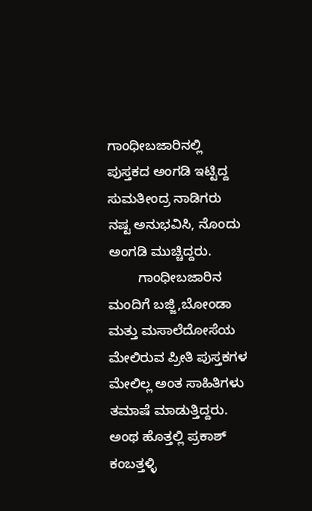ಗಾಂಧೀಬಜಾರಿನಲ್ಲಿ ಪುಸ್ತಕದ ಅಂಗಡಿ ಇಟ್ಟಿದ್ದ ಸುಮತೀಂದ್ರ ನಾಡಿಗರು ನಷ್ಟ ಅನುಭವಿಸಿ, ನೊಂದು ಅಂಗಡಿ ಮುಚ್ಚಿದ್ದರು.
        ಗಾಂಧೀಬಜಾರಿನ ಮಂದಿಗೆ ಬಜ್ಜಿ,ಬೋಂಡಾ ಮತ್ತು ಮಸಾಲೆದೋಸೆಯ ಮೇಲಿರುವ ಪ್ರೀತಿ ಪುಸ್ತಕಗಳ ಮೇಲಿಲ್ಲ ಅಂತ ಸಾಹಿತಿಗಳು ತಮಾಷೆ ಮಾಡುತ್ತಿದ್ದರು. ಅಂಥ ಹೊತ್ತಲ್ಲಿ ಪ್ರಕಾಶ್‌ ಕಂಬತ್ತಳ್ಳಿ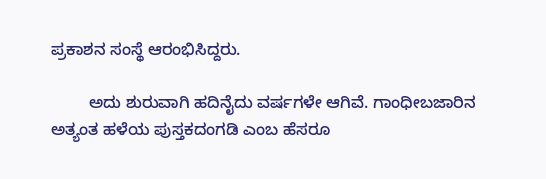ಪ್ರಕಾಶನ ಸಂಸ್ಥೆ ಆರಂಭಿಸಿದ್ದರು.

        ಅದು ಶುರುವಾಗಿ ಹದಿನೈದು ವರ್ಷಗಳೇ ಆಗಿವೆ. ಗಾಂಧೀಬಜಾರಿನ ಅತ್ಯಂತ ಹಳೆಯ ಪುಸ್ತಕದಂಗಡಿ ಎಂಬ ಹೆಸರೂ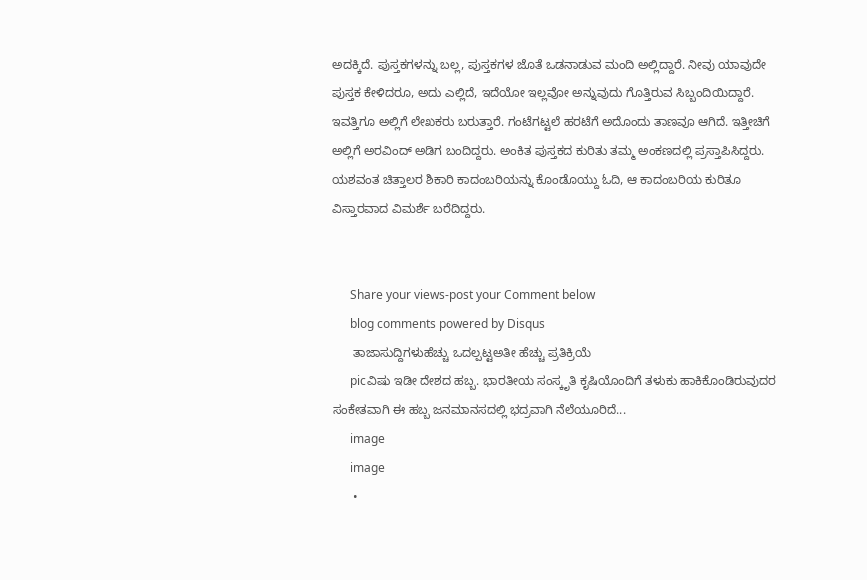ಅದಕ್ಕಿದೆ. ಪುಸ್ತಕಗಳನ್ನು ಬಲ್ಲ, ಪುಸ್ತಕಗಳ ಜೊತೆ ಒಡನಾಡುವ ಮಂದಿ ಅಲ್ಲಿದ್ದಾರೆ. ನೀವು ಯಾವುದೇ ಪುಸ್ತಕ ಕೇಳಿದರೂ, ಅದು ಎಲ್ಲಿದೆ, ಇದೆಯೋ ಇಲ್ಲವೋ ಅನ್ನುವುದು ಗೊತ್ತಿರುವ ಸಿಬ್ಬಂದಿಯಿದ್ದಾರೆ. ಇವತ್ತಿಗೂ ಅಲ್ಲಿಗೆ ಲೇಖಕರು ಬರುತ್ತಾರೆ. ಗಂಟೆಗಟ್ಟಲೆ ಹರಟೆಗೆ ಅದೊಂದು ತಾಣವೂ ಆಗಿದೆ. ಇತ್ತೀಚಿಗೆ ಅಲ್ಲಿಗೆ ಅರವಿಂದ್‌ ಅಡಿಗ ಬಂದಿದ್ದರು. ಅಂಕಿತ ಪುಸ್ತಕದ ಕುರಿತು ತಮ್ಮ ಅಂಕಣದಲ್ಲಿ ಪ್ರಸ್ತಾಪಿಸಿದ್ದರು. ಯಶವಂತ ಚಿತ್ತಾಲರ ಶಿಕಾರಿ ಕಾದಂಬರಿಯನ್ನು ಕೊಂಡೊಯ್ದು ಓದಿ, ಆ ಕಾದಂಬರಿಯ ಕುರಿತೂ ವಿಸ್ತಾರವಾದ ವಿಮರ್ಶೆ ಬರೆದಿದ್ದರು.


      Share your views-post your Comment below
      blog comments powered by Disqus
      ತಾಜಾಸುದ್ದಿಗಳುಹೆಚ್ಚು ಒದಲ್ಪಟ್ಟಅತೀ ಹೆಚ್ಚು ಪ್ರತಿಕ್ರಿಯೆ
      picವಿಷು ಇಡೀ ದೇಶದ ಹಬ್ಬ. ಭಾರತೀಯ ಸಂಸ್ಕೃತಿ ಕೃಷಿಯೊಂದಿಗೆ ತಳುಕು ಹಾಕಿಕೊಂಡಿರುವುದರ ಸಂಕೇತವಾಗಿ ಈ ಹಬ್ಬ ಜನಮಾನಸದಲ್ಲಿ ಭದ್ರವಾಗಿ ನೆಲೆಯೂರಿದೆ...
      image
      image
      •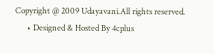Copyright @ 2009 Udayavani.All rights reserved.
      • Designed & Hosted By 4cplus